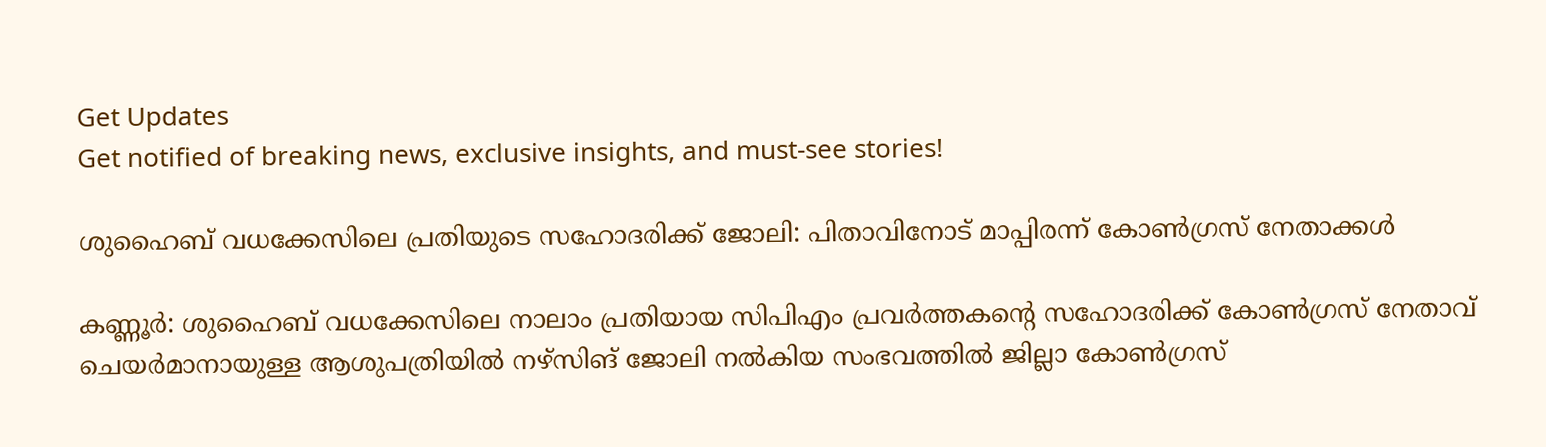Get Updates
Get notified of breaking news, exclusive insights, and must-see stories!

ശുഹൈബ് വധക്കേസിലെ പ്രതിയുടെ സഹോദരിക്ക് ജോലി: പിതാവിനോട് മാപ്പിരന്ന് കോൺഗ്രസ് നേതാക്കൾ

കണ്ണൂർ: ശുഹൈബ് വധക്കേസിലെ നാലാം പ്രതിയായ സിപിഎം പ്രവർത്തകന്റെ സഹോദരിക്ക് കോൺഗ്രസ് നേതാവ് ചെയർമാനായുള്ള ആശുപത്രിയിൽ നഴ്‌സിങ് ജോലി നൽകിയ സംഭവത്തിൽ ജില്ലാ കോൺഗ്രസ്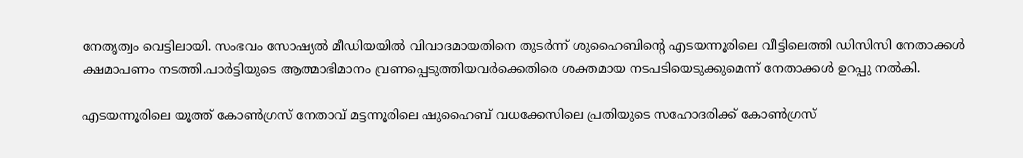നേതൃത്വം വെട്ടിലായി. സംഭവം സോഷ്യൽ മീഡിയയിൽ വിവാദമായതിനെ തുടർന്ന് ശുഹൈബിന്റെ എടയന്നൂരിലെ വീട്ടിലെത്തി ഡിസിസി നേതാക്കൾ ക്ഷമാപണം നടത്തി.പാർട്ടിയുടെ ആത്മാഭിമാനം വ്രണപ്പെടുത്തിയവർക്കെതിരെ ശക്തമായ നടപടിയെടുക്കുമെന്ന് നേതാക്കൾ ഉറപ്പു നൽകി.

എടയന്നൂരിലെ യൂത്ത് കോണ്‍ഗ്രസ് നേതാവ് മട്ടന്നൂരിലെ ഷുഹൈബ് വധക്കേസിലെ പ്രതിയുടെ സഹോദരിക്ക് കോൺഗ്രസ്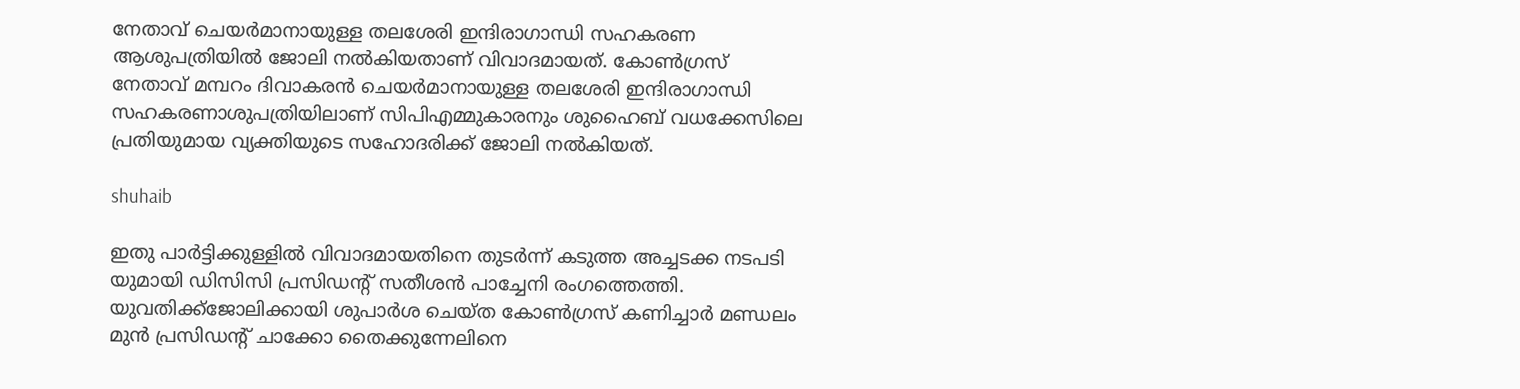നേതാവ് ചെയർമാനായുള്ള തലശേരി ഇന്ദിരാഗാന്ധി സഹകരണ ആശുപത്രിയിൽ ജോലി നൽകിയതാണ് വിവാദമായത്. കോൺഗ്രസ് നേതാവ് മമ്പറം ദിവാകരൻ ചെയർമാനായുള്ള തലശേരി ഇന്ദിരാഗാന്ധി സഹകരണാശുപത്രിയിലാണ് സിപിഎമ്മുകാരനും ശുഹൈബ് വധക്കേസിലെ പ്രതിയുമായ വ്യക്തിയുടെ സഹോദരിക്ക് ജോലി നൽകിയത്.

shuhaib

ഇതു പാർട്ടിക്കുള്ളിൽ വിവാദമായതിനെ തുടർന്ന് കടുത്ത അച്ചടക്ക നടപടി യുമായി ഡിസിസി പ്രസിഡന്റ് സതീശൻ പാച്ചേനി രംഗത്തെത്തി. യുവതിക്ക്ജോലിക്കായി ശുപാര്‍ശ ചെയ്ത കോണ്‍ഗ്രസ് കണിച്ചാര്‍ മണ്ഡലം മുന്‍ പ്രസിഡന്റ് ചാക്കോ തൈക്കുന്നേലിനെ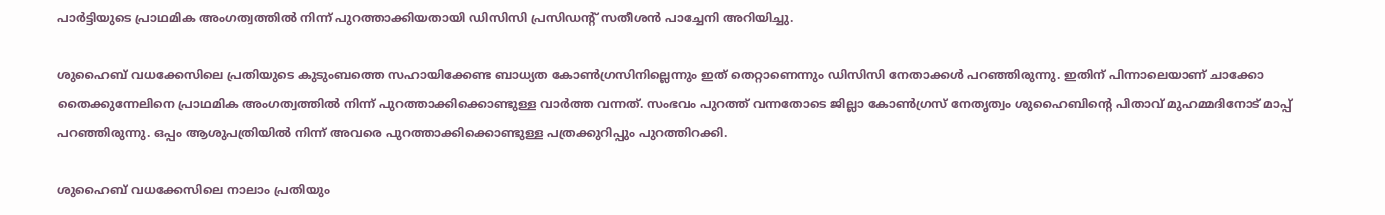പാര്‍ട്ടിയുടെ പ്രാഥമിക അംഗത്വത്തില്‍ നിന്ന് പുറത്താക്കിയതായി ഡിസിസി പ്രസിഡന്റ് സതീശന്‍ പാച്ചേനി അറിയിച്ചു.

ശുഹൈബ് വധക്കേസിലെ പ്രതിയുടെ കുടുംബത്തെ സഹായിക്കേണ്ട ബാധ്യത കോണ്‍ഗ്രസിനില്ലെന്നും ഇത് തെറ്റാണെന്നും ഡിസിസി നേതാക്കൾ പറഞ്ഞിരുന്നു. ഇതിന് പിന്നാലെയാണ് ചാക്കോ തൈക്കുന്നേലിനെ പ്രാഥമിക അംഗത്വത്തില്‍ നിന്ന് പുറത്താക്കിക്കൊണ്ടുള്ള വാര്‍ത്ത വന്നത്. സംഭവം പുറത്ത് വന്നതോടെ ജില്ലാ കോണ്‍ഗ്രസ് നേതൃത്വം ശുഹൈബിന്റെ പിതാവ് മുഹമ്മദിനോട് മാപ്പ് പറഞ്ഞിരുന്നു. ഒപ്പം ആശുപത്രിയില്‍ നിന്ന് അവരെ പുറത്താക്കിക്കൊണ്ടുള്ള പത്രക്കുറിപ്പും പുറത്തിറക്കി.

ശുഹൈബ് വധക്കേസിലെ നാലാം പ്രതിയും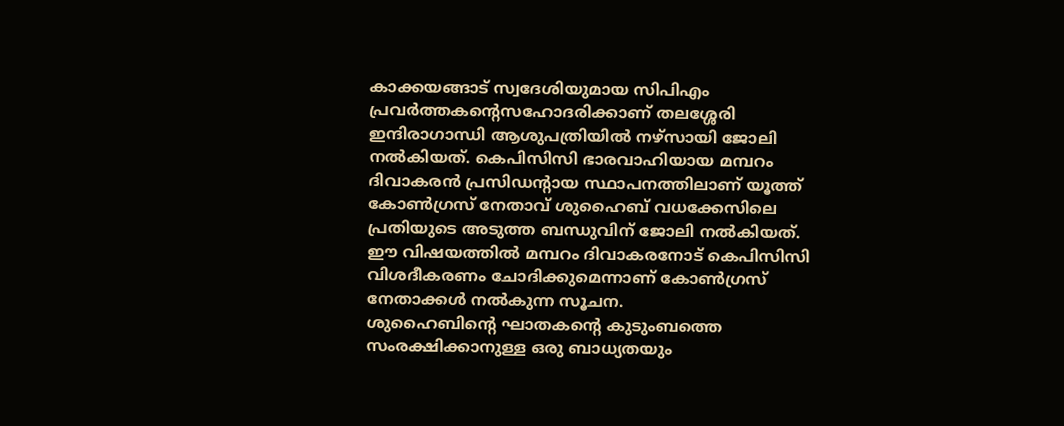കാക്കയങ്ങാട് സ്വദേശിയുമായ സിപിഎം പ്രവർത്തകന്റെസഹോദരിക്കാണ് തലശ്ശേരി ഇന്ദിരാഗാന്ധി ആശുപത്രിയില്‍ നഴ്സായി ജോലി നല്‍കിയത്. കെപിസിസി ഭാരവാഹിയായ മമ്പറം ദിവാകരന്‍ പ്രസിഡന്റായ സ്ഥാപനത്തിലാണ് യൂത്ത് കോണ്‍ഗ്രസ് നേതാവ് ശുഹൈബ് വധക്കേസിലെ പ്രതിയുടെ അടുത്ത ബന്ധുവിന് ജോലി നല്‍കിയത്. ഈ വിഷയത്തിൽ മമ്പറം ദിവാകരനോട് കെപിസിസി വിശദീകരണം ചോദിക്കുമെന്നാണ് കോൺഗ്രസ് നേതാക്കൾ നൽകുന്ന സൂചന.
ശുഹൈബിന്റെ ഘാതകന്റെ കുടുംബത്തെ സംരക്ഷിക്കാനുള്ള ഒരു ബാധ്യതയും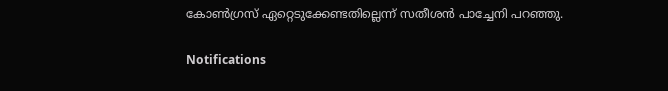കോൺഗ്രസ് ഏറ്റെടുക്കേണ്ടതില്ലെന്ന് സതീശൻ പാച്ചേനി പറഞ്ഞു.

Notifications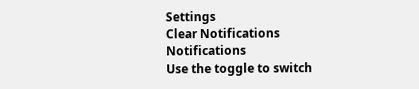Settings
Clear Notifications
Notifications
Use the toggle to switch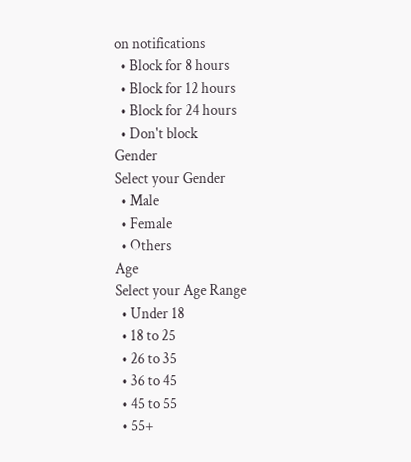on notifications
  • Block for 8 hours
  • Block for 12 hours
  • Block for 24 hours
  • Don't block
Gender
Select your Gender
  • Male
  • Female
  • Others
Age
Select your Age Range
  • Under 18
  • 18 to 25
  • 26 to 35
  • 36 to 45
  • 45 to 55
  • 55+